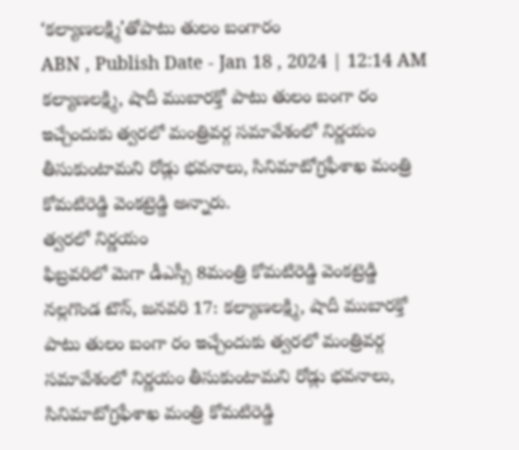‘కల్యాణలక్ష్మి’తోపాటు తులం బంగారం
ABN , Publish Date - Jan 18 , 2024 | 12:14 AM
కల్యాణలక్ష్మి, షాదీ ముబారక్తో పాటు తులం బంగా రం ఇచ్చేందుకు త్వరలో మంత్రివర్గ సమావేశంలో నిర్ణయం తీసుకుంటామని రోడ్లు భవనాలు, సినిమాటోగ్రఫీశాఖ మంత్రి కోమటిరెడ్డి వెంకట్రెడ్డి అన్నారు.
త్వరలో నిర్ణయం
ఫిబ్రవరిలో మెగా డీఎస్సీ 8మంత్రి కోమటిరెడ్డి వెంకట్రెడ్డి
నల్లగొండ టౌన్, జనవరి 17: కల్యాణలక్ష్మి, షాదీ ముబారక్తో పాటు తులం బంగా రం ఇచ్చేందుకు త్వరలో మంత్రివర్గ సమావేశంలో నిర్ణయం తీసుకుంటామని రోడ్లు భవనాలు, సినిమాటోగ్రఫీశాఖ మంత్రి కోమటిరెడ్డి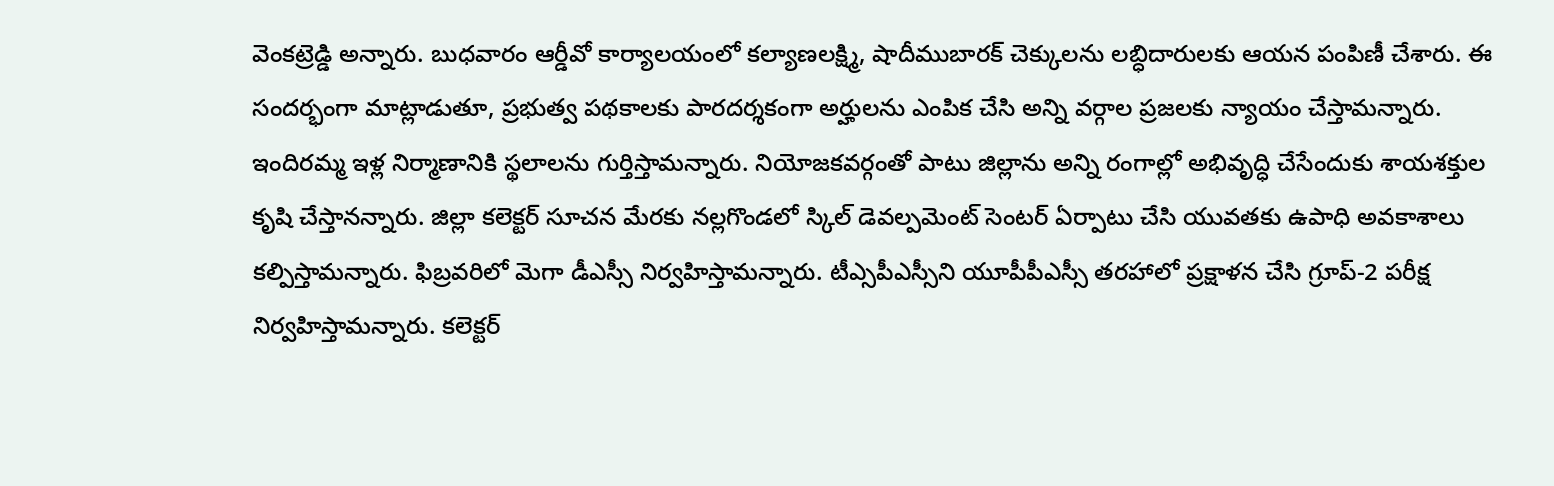వెంకట్రెడ్డి అన్నారు. బుధవారం ఆర్డీవో కార్యాలయంలో కల్యాణలక్ష్మి, షాదీముబారక్ చెక్కులను లబ్ధిదారులకు ఆయన పంపిణీ చేశారు. ఈ సందర్భంగా మాట్లాడుతూ, ప్రభుత్వ పథకాలకు పారదర్శకంగా అర్హులను ఎంపిక చేసి అన్ని వర్గాల ప్రజలకు న్యాయం చేస్తామన్నారు. ఇందిరమ్మ ఇళ్ల నిర్మాణానికి స్థలాలను గుర్తిస్తామన్నారు. నియోజకవర్గంతో పాటు జిల్లాను అన్ని రంగాల్లో అభివృద్ధి చేసేందుకు శాయశక్తుల కృషి చేస్తానన్నారు. జిల్లా కలెక్టర్ సూచన మేరకు నల్లగొండలో స్కిల్ డెవల్పమెంట్ సెంటర్ ఏర్పాటు చేసి యువతకు ఉపాధి అవకాశాలు కల్పిస్తామన్నారు. ఫిబ్రవరిలో మెగా డీఎస్సీ నిర్వహిస్తామన్నారు. టీఎ్సపీఎస్సీని యూపీపీఎస్సీ తరహాలో ప్రక్షాళన చేసి గ్రూప్-2 పరీక్ష నిర్వహిస్తామన్నారు. కలెక్టర్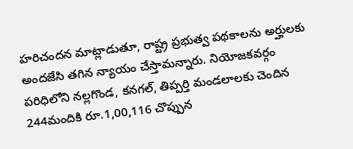హరిచందన మాట్లాడుతూ, రాష్ట్ర ప్రభుత్వ పథకాలను అర్హులకు అందజేసి తగిన న్యాయం చేస్తామన్నారు. నియోజకవర్గం పరిధిలోని నల్లగొండ, కనగల్, తిప్పర్తి మండలాలకు చెందిన 244మందికి రూ.1,00,116 చొప్పున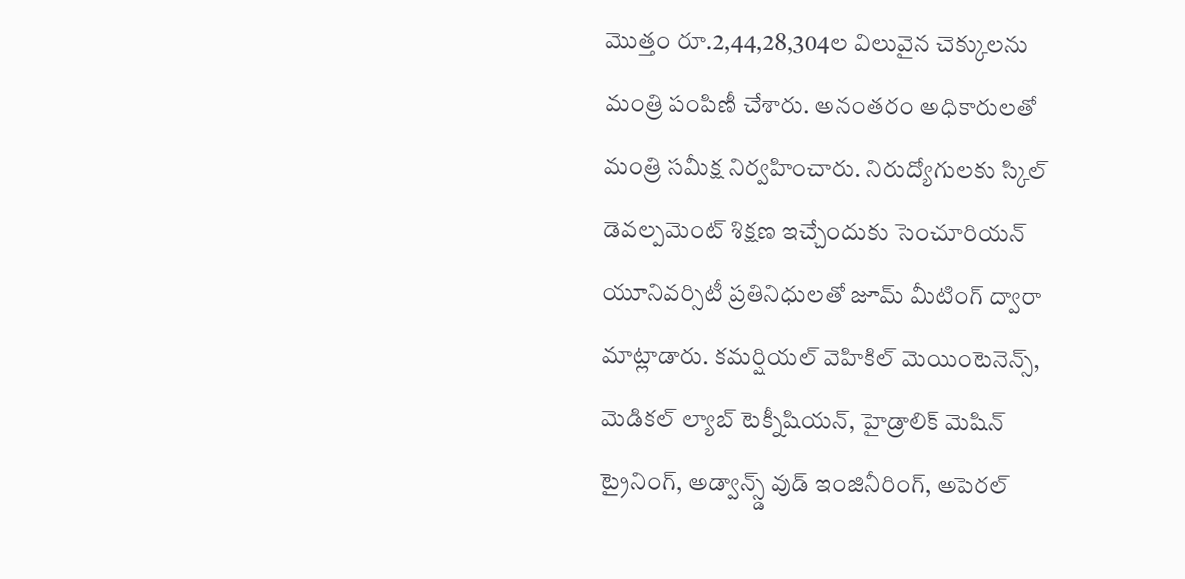మొత్తం రూ.2,44,28,304ల విలువైన చెక్కులను మంత్రి పంపిణీ చేశారు. అనంతరం అధికారులతో మంత్రి సమీక్ష నిర్వహించారు. నిరుద్యోగులకు స్కిల్ డెవల్పమెంట్ శిక్షణ ఇచ్చేందుకు సెంచూరియన్ యూనివర్సిటీ ప్రతినిధులతో జూమ్ మీటింగ్ ద్వారా మాట్లాడారు. కమర్షియల్ వెహికిల్ మెయింటెనెన్స్, మెడికల్ ల్యాబ్ టెక్నీషియన్, హైడ్రాలిక్ మెషిన్ ట్రైనింగ్, అడ్వాన్స్డ్ వుడ్ ఇంజినీరింగ్, అపెరల్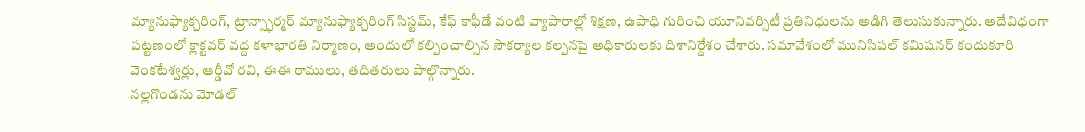మ్యానుఫ్యాక్చరింగ్, ట్రాన్స్ఫార్మర్ మ్యానుఫ్యాక్చరింగ్ సిస్టమ్, కేఫ్ కాఫీడే వంటి వ్యాపారాల్లో శిక్షణ, ఉపాధి గురించి యూనివర్సిటీ ప్రతినిధులను అడిగి తెలుసుకున్నారు. అదేవిధంగా పట్టణంలో క్లాక్టవర్ వద్ద కళాభారతి నిర్మాణం, అందులో కల్పించాల్సిన సౌకర్యాల కల్పనపై అధికారులకు దిశానిర్దేశం చేశారు. సమావేశంలో మునిసిపల్ కమిషనర్ కందుకూరి వెంకటేశ్వర్లు, ఆర్డీవో రవి, ఈఈ రాములు, తదితరులు పాల్గొన్నారు.
నల్లగొండను మోడల్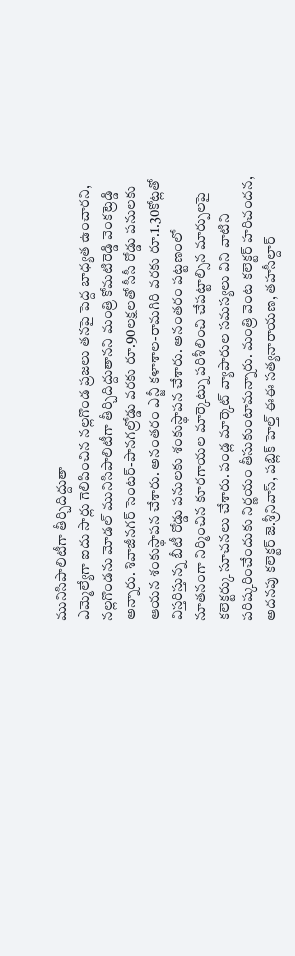మునిసిపాలిటీగా తీర్చిదిద్దుతా
ఎమ్మెల్యేగా ఐదు సార్లు గెలిపించిన నల్లగొండ ప్రజలు తనపై పెద్ద బాధ్యత ఉంచారని, నల్లగొండను మోడల్ మునిసిపాలిటీగా తీర్చిదిద్దుతానని మంత్రి కోమటిరెడ్డి వెంకట్రెడ్డి అన్నారు. శివాజీనగర్ సెంటర్-పానగల్రోడ్డు వరకు రూ.90లక్షలతో సీసీ రోడ్డు పనులకు ఆయన శంకుస్థాపన చేశారు. అనంతరం ఎన్జీ కళాశాల-రామగిరి వరకు రూ.1.30కోట్లతో విస్తరిస్తున్న బీటీ రోడ్డు పనులకు శంకుస్థాపన చేశారు. అనంతరం పట్టణంలో నూతనంగా నిర్మించిన కూరగాయల మార్కెట్ను పరిశీలించి చేపట్టాల్సిన మార్పులపై కలెక్టర్కు సూచనలు చేశారు. పండ్ల మార్కెట్ వ్యాపారుల సమస్యలు విని వాటిని పరిష్కరించేందుకు నిర్ణయం తీసుకుంటామన్నారు. మంత్రి వెంట కలెక్టర్ హరిచందన, అదనపు కలెక్టర్ జె.శ్రీనివాస్, పబ్లిక్ హెల్త్ ఈఈ సత్యనారాయణ, తహసీల్దార్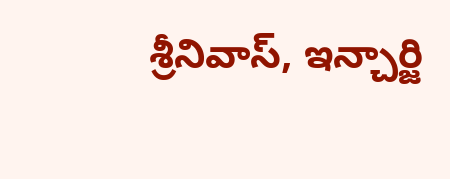శ్రీనివాస్, ఇన్చార్జి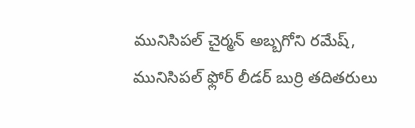మునిసిపల్ చైర్మన్ అబ్బగోని రమేష్, మునిసిపల్ ఫ్లోర్ లీడర్ బుర్రి తదితరులు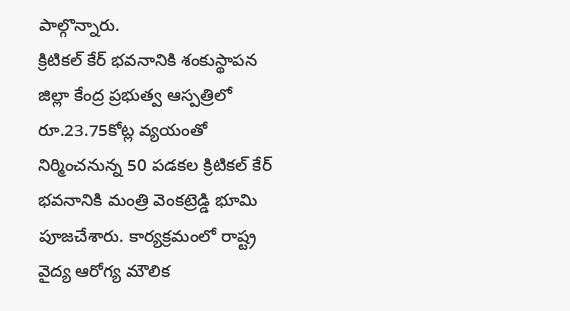పాల్గొన్నారు.
క్రిటికల్ కేర్ భవనానికి శంకుస్థాపన
జిల్లా కేంద్ర ప్రభుత్వ ఆస్పత్రిలో రూ.23.75కోట్ల వ్యయంతో నిర్మించనున్న 50 పడకల క్రిటికల్ కేర్ భవనానికి మంత్రి వెంకట్రెడ్డి భూమి పూజచేశారు. కార్యక్రమంలో రాష్ట్ర వైద్య ఆరోగ్య మౌలిక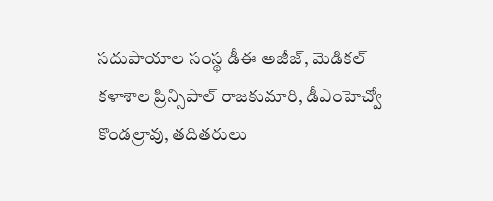సదుపాయాల సంస్థ డీఈ అజీజ్, మెడికల్ కళాశాల ప్రిన్సిపాల్ రాజకుమారి, డీఎంహెచ్వో కొండల్రావు, తదితరులు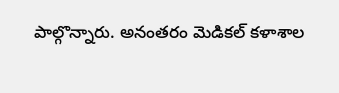పాల్గొన్నారు. అనంతరం మెడికల్ కళాశాల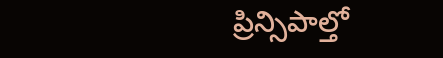ప్రిన్సిపాల్తో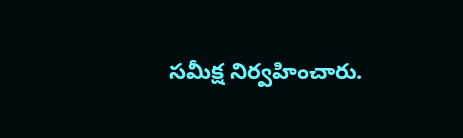సమీక్ష నిర్వహించారు.